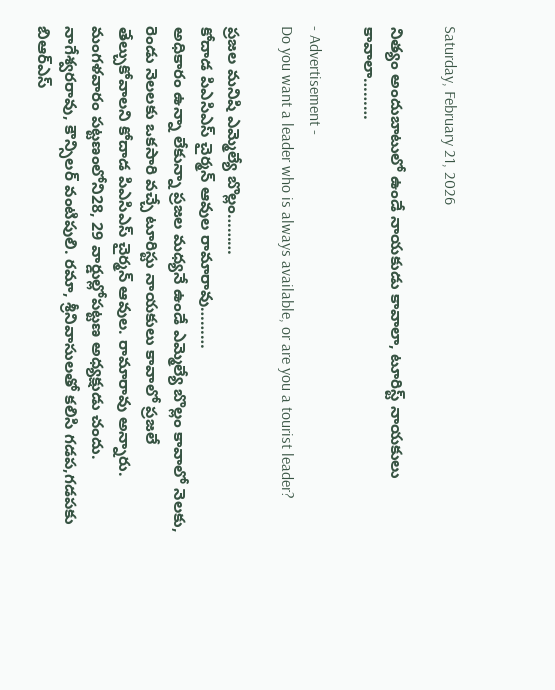Saturday, February 21, 2026

నిత్యం అందుబాటులో ఉండే నాయకుడు కావాలా, టూరిస్ట్ నాయకులు కావాలా………

- Advertisement -
Do you want a leader who is always available, or are you a tourist leader?

ప్రజల మనిషి ఎమ్మెల్యే బొల్లం………
కోదాడ పిఎసిఎస్ చైర్మన్ ఆవుల రామారావు………
అధికారం ఉన్నా లేకున్నా ప్రజల మధ్యనే ఉండే ఎమ్మెల్యే బొల్లం కావాలో నెలకు, రెండు నెలలకు ఒకసారి వచ్చే టూరిస్టు నాయకులు కావాలో ప్రజలే తేల్చుకోవాలని కోదాడ పిఎసిఎస్ చైర్మన్ ఆవుల. రామారావు అన్నారు. మంగళవారం పట్టణంలోని28, 29 వార్డుల్లోపట్టణ అధ్యక్షుడు చందు. నాగేశ్వరరావు, కౌన్సిలర్ వంటిపులి. రమా, శ్రీనివాసులతో కలిసి గడప,గడపకు బిఆర్ఎస్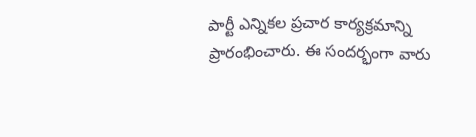పార్టీ ఎన్నికల ప్రచార కార్యక్రమాన్ని ప్రారంభించారు. ఈ సందర్భంగా వారు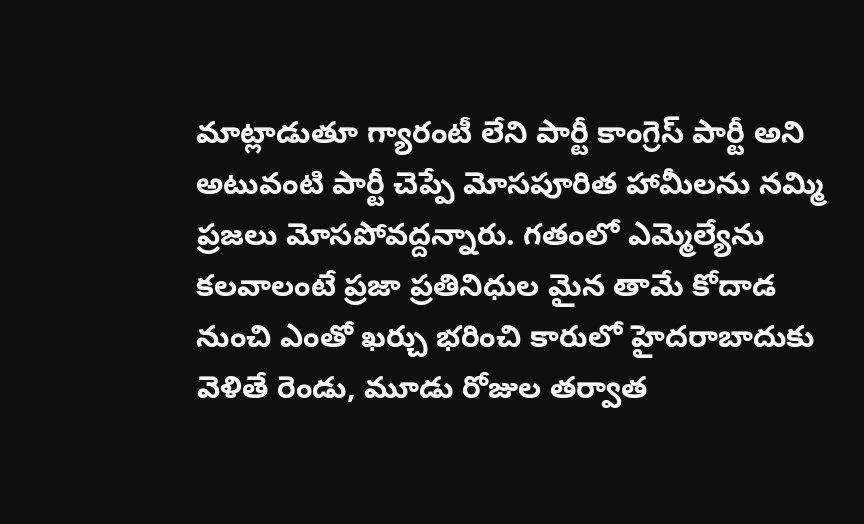మాట్లాడుతూ గ్యారంటీ లేని పార్టీ కాంగ్రెస్ పార్టీ అని అటువంటి పార్టీ చెప్పే మోసపూరిత హామీలను నమ్మి ప్రజలు మోసపోవద్దన్నారు. గతంలో ఎమ్మెల్యేను కలవాలంటే ప్రజా ప్రతినిధుల మైన తామే కోదాడ నుంచి ఎంతో ఖర్చు భరించి కారులో హైదరాబాదుకు వెళితే రెండు, మూడు రోజుల తర్వాత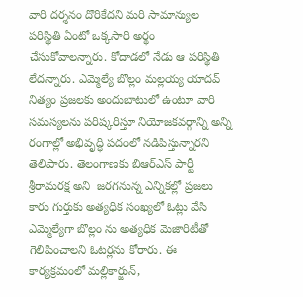వారి దర్శనం దొరికేదని మరి సామాన్యుల పరిస్థితి ఏంటో ఒక్కసారి అర్థం చేసుకోవాలన్నారు. కోదాడలో నేడు ఆ పరిస్థితి లేదన్నారు. ఎమ్మెల్యే బొల్లం మల్లయ్య యాదవ్ నిత్యం ప్రజలకు అందుబాటులో ఉంటూ వారి సమస్యలను పరిష్కరిస్తూ నియోజకవర్గాన్ని అన్ని రంగాల్లో అభివృద్ధి పదంలో నడిపిస్తున్నారని తెలిపారు. తెలంగాణకు బిఆర్ఎస్ పార్టీ శ్రీరామరక్ష అని  జరగనున్న ఎన్నికల్లో ప్రజలు కారు గుర్తుకు అత్యధిక సంఖ్యలో ఓట్లు వేసి ఎమ్మెల్యేగా బొల్లం ను అత్యధిక మెజారిటీతో గెలిపించాలని ఓటర్లను కోరారు. ఈ కార్యక్రమంలో మల్లికార్జున్,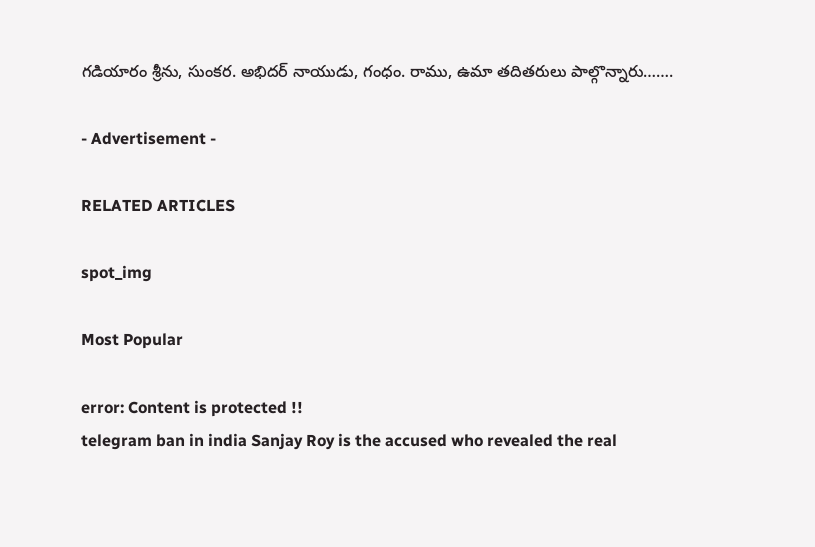గడియారం శ్రీను, సుంకర. అభిదర్ నాయుడు, గంధం. రాము, ఉమా తదితరులు పాల్గొన్నారు…….

- Advertisement -

RELATED ARTICLES

spot_img

Most Popular

error: Content is protected !!
telegram ban in india Sanjay Roy is the accused who revealed the real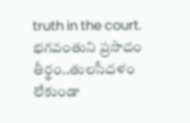truth in the court. భగవంతుని ప్రసాదం తీర్థం..తులసీదళం లేకుండా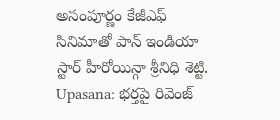అసంపూర్ణం కేజీఎఫ్ సినిమాతో పాన్ ఇండియా స్టార్ హీరోయిన్గా శ్రీనిధి శెట్టి. Upasana: భర్తపై రివెంజ్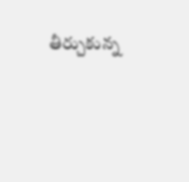తీర్చుకున్న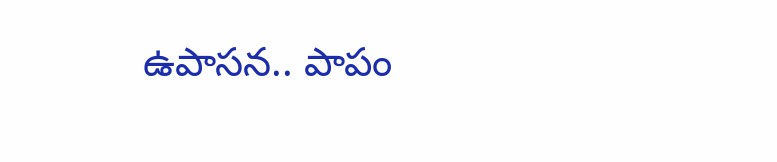ఉపాసన.. పాపం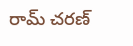రామ్ చరణ్